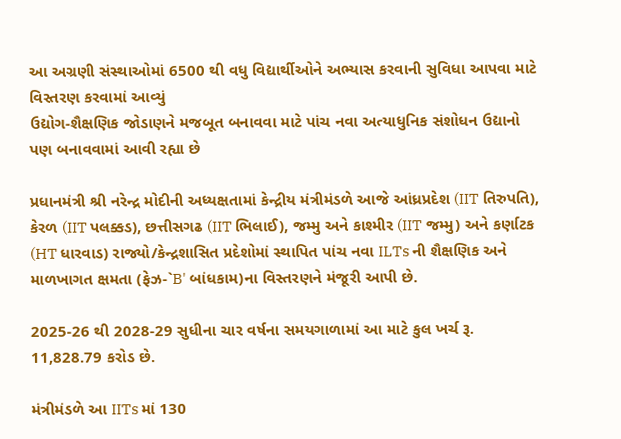આ અગ્રણી સંસ્થાઓમાં 6500 થી વધુ વિદ્યાર્થીઓને અભ્યાસ કરવાની સુવિધા આપવા માટે વિસ્તરણ કરવામાં આવ્યું
ઉદ્યોગ-શૈક્ષણિક જોડાણને મજબૂત બનાવવા માટે પાંચ નવા અત્યાધુનિક સંશોધન ઉદ્યાનો પણ બનાવવામાં આવી રહ્યા છે

પ્રધાનમંત્રી શ્રી નરેન્દ્ર મોદીની અધ્યક્ષતામાં કેન્દ્રીય મંત્રીમંડળે આજે આંધ્રપ્રદેશ (IIT તિરુપતિ), કેરળ (IIT પલક્કડ), છત્તીસગઢ (IIT ભિલાઈ), જમ્મુ અને કાશ્મીર (IIT જમ્મુ) અને કર્ણાટક (HT ધારવાડ) રાજ્યો/કેન્દ્રશાસિત પ્રદેશોમાં સ્થાપિત પાંચ નવા ILTs ની શૈક્ષણિક અને માળખાગત ક્ષમતા (ફેઝ-`B' બાંધકામ)ના વિસ્તરણને મંજૂરી આપી છે.

2025-26 થી 2028-29 સુધીના ચાર વર્ષના સમયગાળામાં આ માટે કુલ ખર્ચ રૂ. 11,828.79 કરોડ છે.

મંત્રીમંડળે આ IITs માં 130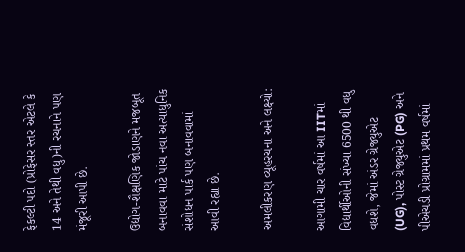ફેકલ્ટી પદો (પ્રોફેસર સ્તર એટલે કે 14 અને તેથી વધુ)ની રચનાને પણ મંજૂરી આપી છે.

ઉદ્યોગ-શૈક્ષણિક જોડાણને મજબૂત બનાવવા માટે પાંચ નવા અત્યાધુનિક સંશોધન પાર્ક પણ બનાવવામાં આવી રહ્યા છે.

અમલીકરણ વ્યૂહરચના અને લક્ષ્યો:

આગામી ચાર વર્ષમાં આ IITમાં વિદ્યાર્થીઓની સંખ્યા 6500 થી વધુ વધશે, જેમાં અંડર ગ્રેજ્યુએટ (UG), પોસ્ટ ગ્રેજ્યુએટ (PG) અને પીએચડી પ્રોગ્રામમાં પ્રથમ વર્ષમાં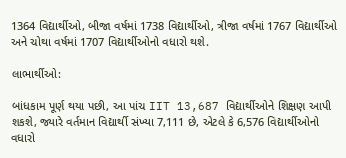1364 વિદ્યાર્થીઓ, બીજા વર્ષમાં 1738 વિદ્યાર્થીઓ, ત્રીજા વર્ષમાં 1767 વિદ્યાર્થીઓ અને ચોથા વર્ષમાં 1707 વિદ્યાર્થીઓનો વધારો થશે.

લાભાર્થીઓ:

બાંધકામ પૂર્ણ થયા પછી, આ પાંચ IIT 13,687 વિદ્યાર્થીઓને શિક્ષણ આપી શકશે, જ્યારે વર્તમાન વિદ્યાર્થી સંખ્યા 7,111 છે, એટલે કે 6,576 વિદ્યાર્થીઓનો વધારો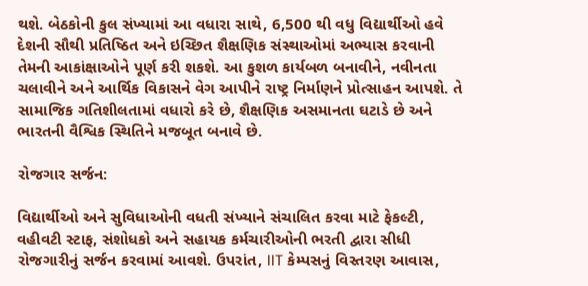થશે. બેઠકોની કુલ સંખ્યામાં આ વધારા સાથે, 6,500 થી વધુ વિદ્યાર્થીઓ હવે દેશની સૌથી પ્રતિષ્ઠિત અને ઇચ્છિત શૈક્ષણિક સંસ્થાઓમાં અભ્યાસ કરવાની તેમની આકાંક્ષાઓને પૂર્ણ કરી શકશે. આ કુશળ કાર્યબળ બનાવીને, નવીનતા ચલાવીને અને આર્થિક વિકાસને વેગ આપીને રાષ્ટ્ર નિર્માણને પ્રોત્સાહન આપશે. તે સામાજિક ગતિશીલતામાં વધારો કરે છે, શૈક્ષણિક અસમાનતા ઘટાડે છે અને ભારતની વૈશ્વિક સ્થિતિને મજબૂત બનાવે છે.

રોજગાર સર્જન:

વિદ્યાર્થીઓ અને સુવિધાઓની વધતી સંખ્યાને સંચાલિત કરવા માટે ફેકલ્ટી, વહીવટી સ્ટાફ, સંશોધકો અને સહાયક કર્મચારીઓની ભરતી દ્વારા સીધી રોજગારીનું સર્જન કરવામાં આવશે. ઉપરાંત, IIT કેમ્પસનું વિસ્તરણ આવાસ,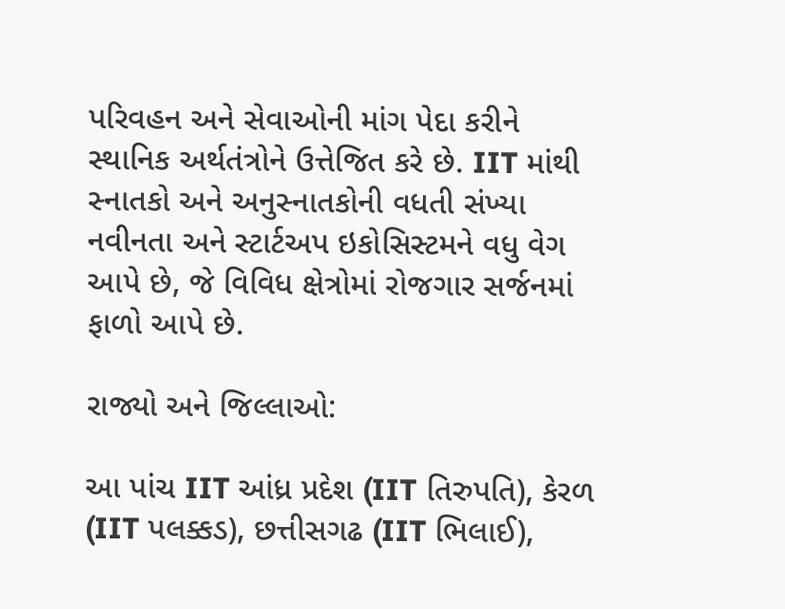પરિવહન અને સેવાઓની માંગ પેદા કરીને સ્થાનિક અર્થતંત્રોને ઉત્તેજિત કરે છે. IIT માંથી સ્નાતકો અને અનુસ્નાતકોની વધતી સંખ્યા નવીનતા અને સ્ટાર્ટઅપ ઇકોસિસ્ટમને વધુ વેગ આપે છે, જે વિવિધ ક્ષેત્રોમાં રોજગાર સર્જનમાં ફાળો આપે છે.

રાજ્યો અને જિલ્લાઓ:

આ પાંચ IIT આંધ્ર પ્રદેશ (IIT તિરુપતિ), કેરળ (IIT પલક્કડ), છત્તીસગઢ (IIT ભિલાઈ),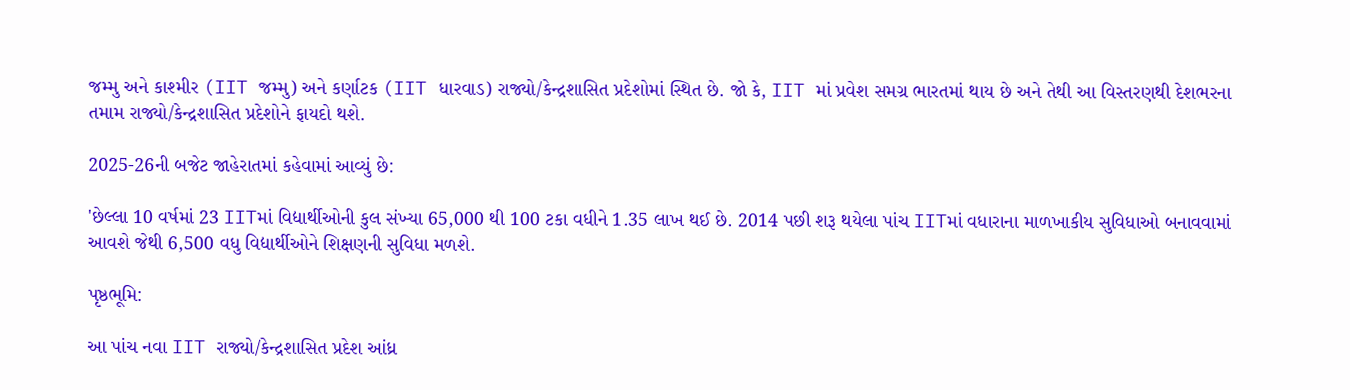જમ્મુ અને કાશ્મીર (IIT જમ્મુ) અને કર્ણાટક (IIT ધારવાડ) રાજ્યો/કેન્દ્રશાસિત પ્રદેશોમાં સ્થિત છે. જો કે, IIT માં પ્રવેશ સમગ્ર ભારતમાં થાય છે અને તેથી આ વિસ્તરણથી દેશભરના તમામ રાજ્યો/કેન્દ્રશાસિત પ્રદેશોને ફાયદો થશે.

2025-26ની બજેટ જાહેરાતમાં કહેવામાં આવ્યું છે:

'છેલ્લા 10 વર્ષમાં 23 IITમાં વિદ્યાર્થીઓની કુલ સંખ્યા 65,000 થી 100 ટકા વધીને 1.35 લાખ થઈ છે. 2014 પછી શરૂ થયેલા પાંચ IITમાં વધારાના માળખાકીય સુવિધાઓ બનાવવામાં આવશે જેથી 6,500 વધુ વિદ્યાર્થીઓને શિક્ષણની સુવિધા મળશે.

પૃષ્ઠભૂમિ:

આ પાંચ નવા IIT રાજ્યો/કેન્દ્રશાસિત પ્રદેશ આંધ્ર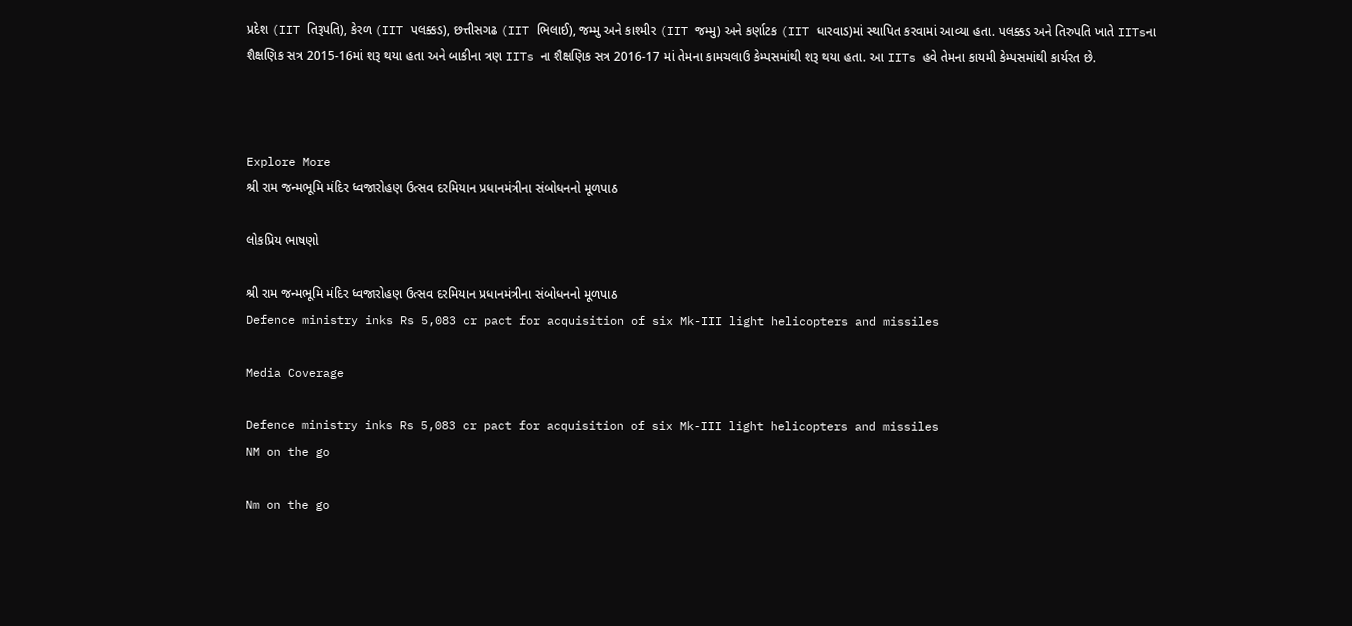પ્રદેશ (IIT તિરૂપતિ), કેરળ (IIT પલક્કડ), છત્તીસગઢ (IIT ભિલાઈ), જમ્મુ અને કાશ્મીર (IIT જમ્મુ) અને કર્ણાટક (IIT ધારવાડ)માં સ્થાપિત કરવામાં આવ્યા હતા. પલક્કડ અને તિરુપતિ ખાતે IITsના શૈક્ષણિક સત્ર 2015-16માં શરૂ થયા હતા અને બાકીના ત્રણ IITs ના શૈક્ષણિક સત્ર 2016-17 માં તેમના કામચલાઉ કેમ્પસમાંથી શરૂ થયા હતા. આ IITs હવે તેમના કાયમી કેમ્પસમાંથી કાર્યરત છે.



Explore More
શ્રી રામ જન્મભૂમિ મંદિર ધ્વજારોહણ ઉત્સવ દરમિયાન પ્રધાનમંત્રીના સંબોધનનો મૂળપાઠ

લોકપ્રિય ભાષણો

શ્રી રામ જન્મભૂમિ મંદિર ધ્વજારોહણ ઉત્સવ દરમિયાન પ્રધાનમંત્રીના સંબોધનનો મૂળપાઠ
Defence ministry inks Rs 5,083 cr pact for acquisition of six Mk-III light helicopters and missiles

Media Coverage

Defence ministry inks Rs 5,083 cr pact for acquisition of six Mk-III light helicopters and missiles
NM on the go

Nm on the go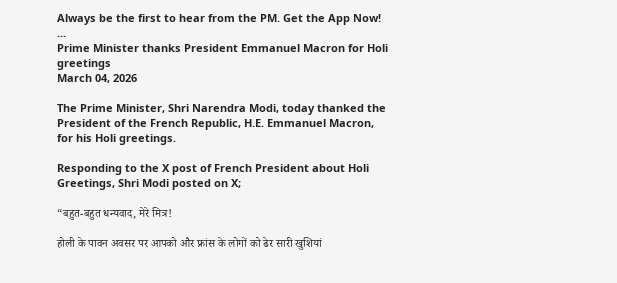Always be the first to hear from the PM. Get the App Now!
...
Prime Minister thanks President Emmanuel Macron for Holi greetings
March 04, 2026

The Prime Minister, Shri Narendra Modi, today thanked the President of the French Republic, H.E. Emmanuel Macron, for his Holi greetings.

Responding to the X post of French President about Holi Greetings, Shri Modi posted on X;

“बहुत-बहुत धन्यवाद, मेरे मित्र!

होली के पावन अवसर पर आपको और फ्रांस के लोगों को ढेर सारी खुशियां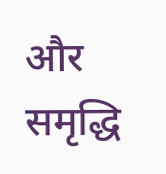और समृद्धि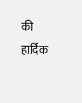की हार्दिक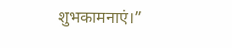शुभकामनाएं।”